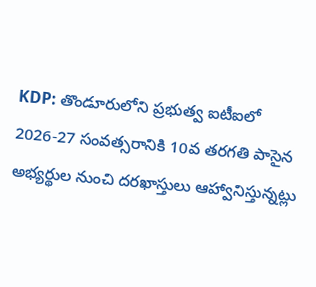KDP: తొండూరులోని ప్రభుత్వ ఐటీఐలో 2026-27 సంవత్సరానికి 10వ తరగతి పాసైన అభ్యర్థుల నుంచి దరఖాస్తులు ఆహ్వానిస్తున్నట్లు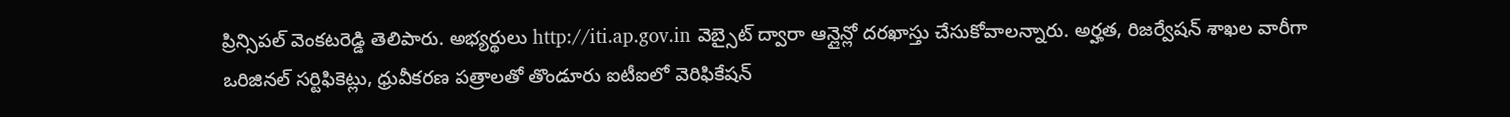ప్రిన్సిపల్ వెంకటరెడ్డి తెలిపారు. అభ్యర్థులు http://iti.ap.gov.in వెబ్సైట్ ద్వారా ఆన్లైన్లో దరఖాస్తు చేసుకోవాలన్నారు. అర్హత, రిజర్వేషన్ శాఖల వారీగా ఒరిజినల్ సర్టిఫికెట్లు, ధ్రువీకరణ పత్రాలతో తొండూరు ఐటీఐలో వెరిఫికేషన్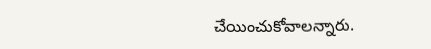చేయించుకోవాలన్నారు.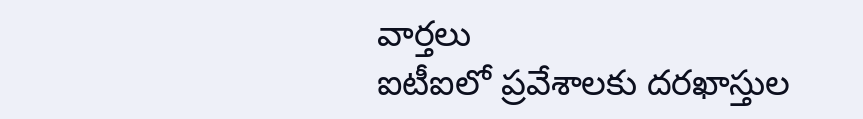వార్తలు
ఐటీఐలో ప్రవేశాలకు దరఖాస్తుల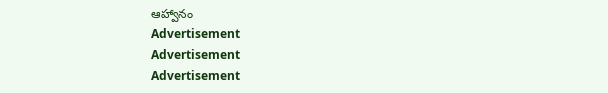ఆహ్వానం
Advertisement
Advertisement
Advertisement